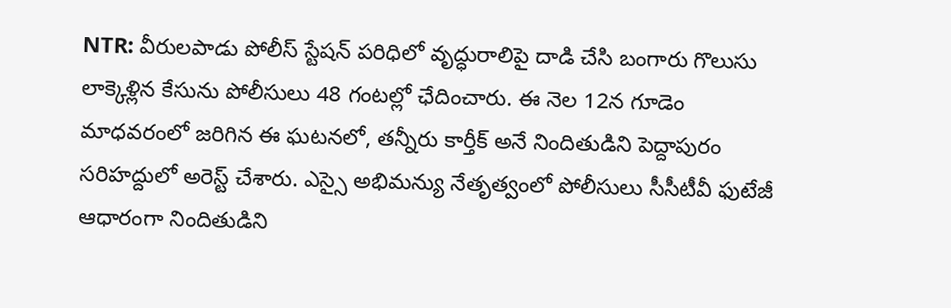NTR: వీరులపాడు పోలీస్ స్టేషన్ పరిధిలో వృద్ధురాలిపై దాడి చేసి బంగారు గొలుసు లాక్కెళ్లిన కేసును పోలీసులు 48 గంటల్లో ఛేదించారు. ఈ నెల 12న గూడెం మాధవరంలో జరిగిన ఈ ఘటనలో, తన్నీరు కార్తీక్ అనే నిందితుడిని పెద్దాపురం సరిహద్దులో అరెస్ట్ చేశారు. ఎస్సై అభిమన్యు నేతృత్వంలో పోలీసులు సీసీటీవీ ఫుటేజీ ఆధారంగా నిందితుడిని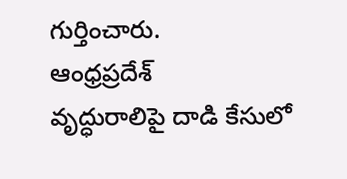గుర్తించారు.
ఆంధ్రప్రదేశ్
వృద్ధురాలిపై దాడి కేసులో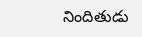నిందితుడు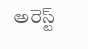అరెస్ట్